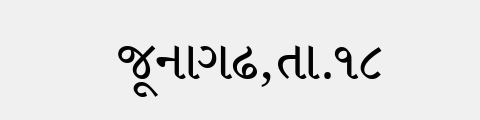જૂનાગઢ,તા.૧૮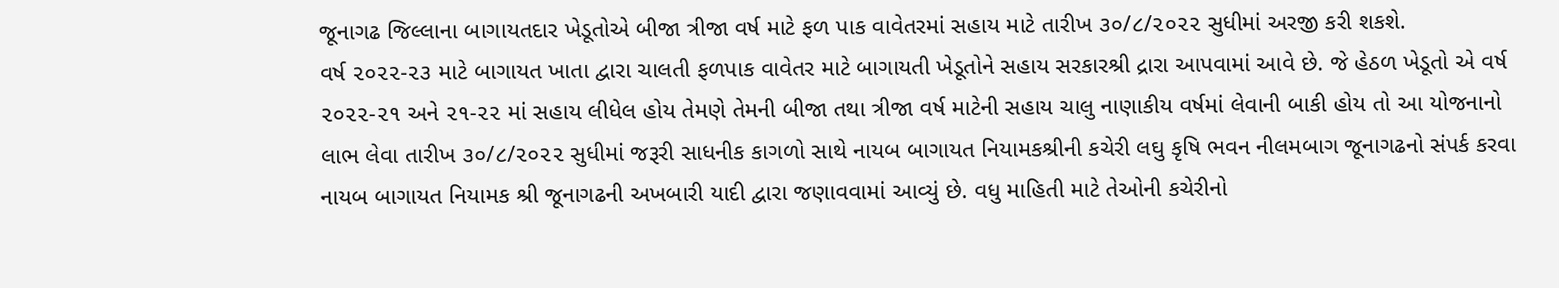જૂનાગઢ જિલ્લાના બાગાયતદાર ખેડૂતોએ બીજા ત્રીજા વર્ષ માટે ફળ પાક વાવેતરમાં સહાય માટે તારીખ ૩૦/૮/૨૦૨૨ સુધીમાં અરજી કરી શકશે.
વર્ષ ૨૦૨૨-૨૩ માટે બાગાયત ખાતા દ્વારા ચાલતી ફળપાક વાવેતર માટે બાગાયતી ખેડૂતોને સહાય સરકારશ્રી દ્રારા આપવામાં આવે છે. જે હેઠળ ખેડૂતો એ વર્ષ ૨૦૨૨-૨૧ અને ૨૧-૨૨ માં સહાય લીધેલ હોય તેમણે તેમની બીજા તથા ત્રીજા વર્ષ માટેની સહાય ચાલુ નાણાકીય વર્ષમાં લેવાની બાકી હોય તો આ યોજનાનો લાભ લેવા તારીખ ૩૦/૮/૨૦૨૨ સુધીમાં જરૂરી સાધનીક કાગળો સાથે નાયબ બાગાયત નિયામકશ્રીની કચેરી લઘુ કૃષિ ભવન નીલમબાગ જૂનાગઢનો સંપર્ક કરવા નાયબ બાગાયત નિયામક શ્રી જૂનાગઢની અખબારી યાદી દ્વારા જણાવવામાં આવ્યું છે. વધુ માહિતી માટે તેઓની કચેરીનો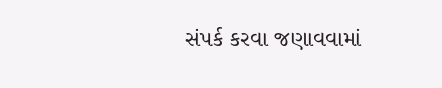સંપર્ક કરવા જણાવવામાં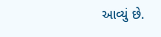આવ્યું છે.